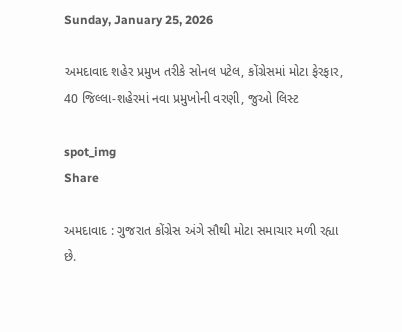Sunday, January 25, 2026

અમદાવાદ શહેર પ્રમુખ તરીકે સોનલ પટેલ, કોંગ્રેસમાં મોટા ફેરફાર, 40 જિલ્લા-શહેરમાં નવા પ્રમુખોની વરણી, જુઓ લિસ્ટ

spot_img
Share

અમદાવાદ : ગુજરાત કોંગ્રેસ અંગે સૌથી મોટા સમાચાર મળી રહ્યા છે.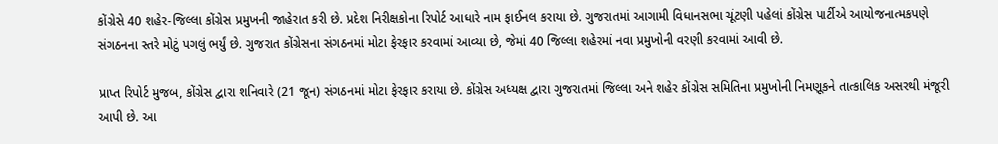કોંગ્રેસે 40 શહેર-જિલ્લા કોંગ્રેસ પ્રમુખની જાહેરાત કરી છે. પ્રદેશ નિરીક્ષકોના રિપોર્ટ આધારે નામ ફાઈનલ કરાયા છે. ગુજરાતમાં આગામી વિધાનસભા ચૂંટણી પહેલાં કોંગ્રેસ પાર્ટીએ આયોજનાત્મકપણે સંગઠનના સ્તરે મોટું પગલું ભર્યું છે. ગુજરાત કોંગ્રેસના સંગઠનમાં મોટા ફેરફાર કરવામાં આવ્યા છે, જેમાં 40 જિલ્લા શહેરમાં નવા પ્રમુખોની વરણી કરવામાં આવી છે.

પ્રાપ્ત રિપોર્ટ મુજબ, કોંગ્રેસ દ્વારા શનિવારે (21 જૂન) સંગઠનમાં મોટા ફેરફાર કરાયા છે. કોંગ્રેસ અધ્યક્ષ દ્વારા ગુજરાતમાં જિલ્લા અને શહેર કોંગ્રેસ સમિતિના પ્રમુખોની નિમણૂકને તાત્કાલિક અસરથી મંજૂરી આપી છે. આ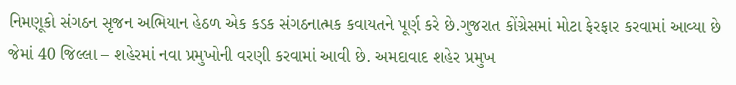નિમણૂકો સંગઠન સૃજન અભિયાન હેઠળ એક કડક સંગઠનાત્મક કવાયતને પૂર્ણ કરે છે.ગુજરાત કોંગ્રેસમાં મોટા ફેરફાર કરવામાં આવ્યા છે જેમાં 40 જિલ્લા – શહેરમાં નવા પ્રમુખોની વરણી કરવામાં આવી છે. અમદાવાદ શહેર પ્રમુખ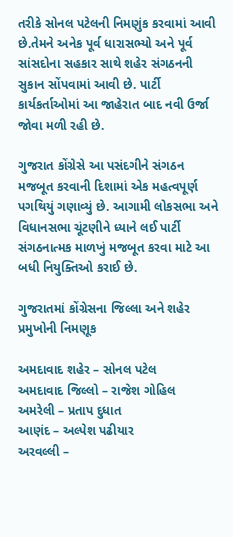તરીકે સોનલ પટેલની નિમણુંક કરવામાં આવી છે.તેમને અનેક પૂર્વ ધારાસભ્યો અને પૂર્વ સાંસદોના સહકાર સાથે શહેર સંગઠનની સુકાન સોંપવામાં આવી છે. પાર્ટી કાર્યકર્તાઓમાં આ જાહેરાત બાદ નવી ઉર્જા જોવા મળી રહી છે.

ગુજરાત કોંગ્રેસે આ પસંદગીને સંગઠન મજબૂત કરવાની દિશામાં એક મહત્વપૂર્ણ પગથિયું ગણાવ્યું છે. આગામી લોકસભા અને વિધાનસભા ચૂંટણીને ધ્યાને લઈ પાર્ટી સંગઠનાત્મક માળખું મજબૂત કરવા માટે આ બધી નિયુક્તિઓ કરાઈ છે.

ગુજરાતમાં કોંગ્રેસના જિલ્લા અને શહેર પ્રમુખોની નિમણૂક

અમદાવાદ શહેર – સોનલ પટેલ
અમદાવાદ જિલ્લો – રાજેશ ગોહિલ
અમરેલી – પ્રતાપ દુધાત
આણંદ – અલ્પેશ પઢીયાર
અરવલ્લી –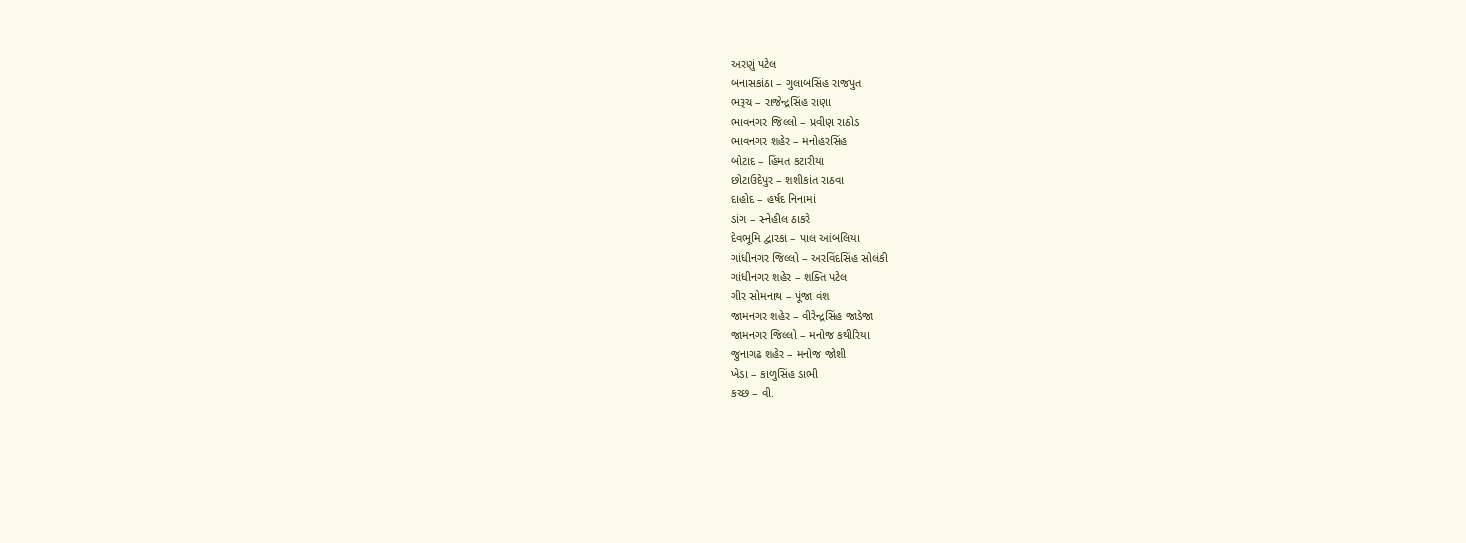અરણું પટેલ
બનાસકાંઠા – ગુલાબસિંહ રાજપુત
ભરૂચ – રાજેન્દ્રસિંહ રાણા
ભાવનગર જિલ્લો – પ્રવીણ રાઠોડ
ભાવનગર શહેર – મનોહરસિંહ
બોટાદ – હિંમત કટારીયા
છોટાઉદેપુર – શશીકાંત રાઠવા
દાહોદ – હર્ષદ નિનામાં
ડાંગ – સ્નેહીલ ઠાકરે
દેવભૂમિ દ્વારકા – પાલ આંબલિયા
ગાંધીનગર જિલ્લો – અરવિંદસિંહ સોલંકી
ગાંધીનગર શહેર – શક્તિ પટેલ
ગીર સોમનાથ – પૂંજા વંશ
જામનગર શહેર – વીરેન્દ્રસિંહ જાડેજા
જામનગર જિલ્લો – મનોજ કથીરિયા
જુનાગઢ શહેર – મનોજ જોશી
ખેડા – કાળુસિંહ ડાભી
કચ્છ – વી.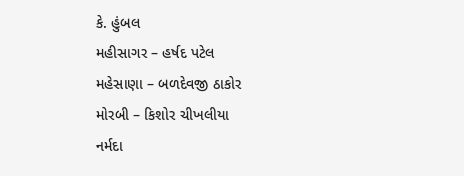કે. હુંબલ
મહીસાગર – હર્ષદ પટેલ
મહેસાણા – બળદેવજી ઠાકોર
મોરબી – કિશોર ચીખલીયા
નર્મદા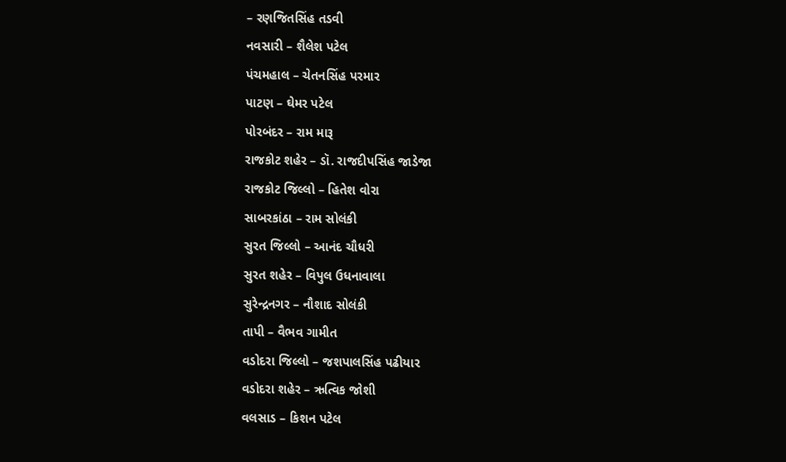– રણજિતસિંહ તડવી
નવસારી – શૈલેશ પટેલ
પંચમહાલ – ચેતનસિંહ પરમાર
પાટણ – ઘેમર પટેલ
પોરબંદર – રામ મારૂ
રાજકોટ શહેર – ડૉ. રાજદીપસિંહ જાડેજા
રાજકોટ જિલ્લો – હિતેશ વોરા
સાબરકાંઠા – રામ સોલંકી
સુરત જિલ્લો – આનંદ ચૌધરી
સુરત શહેર – વિપુલ ઉધનાવાલા
સુરેન્દ્રનગર – નૌશાદ સોલંકી
તાપી – વૈભવ ગામીત
વડોદરા જિલ્લો – જશપાલસિંહ પઢીયાર
વડોદરા શહેર – ઋત્વિક જોશી
વલસાડ – કિશન પટેલ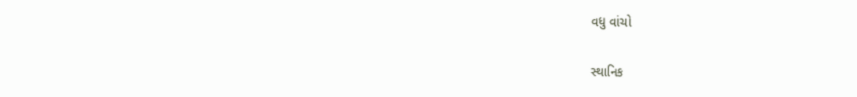વધુ વાંચો

સ્થાનિક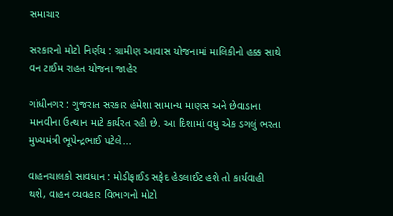સમાચાર

સરકારનો મોટો નિર્ણય : ગ્રામીણ આવાસ યોજનામાં માલિકીનો હક્ક સાથે વન ટાઈમ રાહત યોજના જાહેર

ગાંધીનગર : ગુજરાત સરકાર હંમેશા સામાન્ય માણસ અને છેવાડાના માનવીના ઉત્થાન માટે કાર્યરત રહી છે. આ દિશામાં વધુ એક ડગલું ભરતા મુખ્યમંત્રી ભૂપેન્દ્રભાઈ પટેલે...

વાહનચાલકો સાવધાન : મોડીફાઈડ સફેદ હેડલાઈટ હશે તો કાર્યવાહી થશે, વાહન વ્યવહાર વિભાગનો મોટો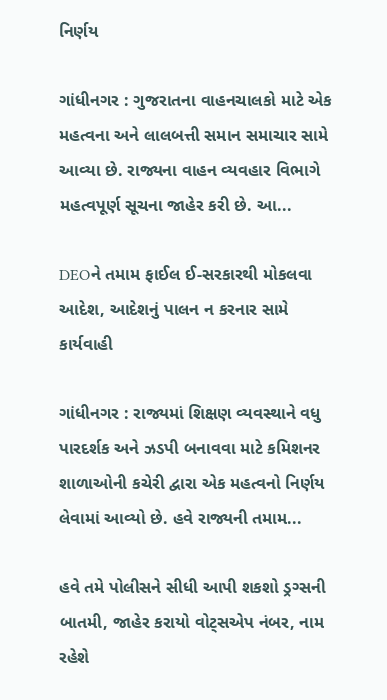નિર્ણય

ગાંધીનગર : ગુજરાતના વાહનચાલકો માટે એક મહત્વના અને લાલબત્તી સમાન સમાચાર સામે આવ્યા છે. રાજ્યના વાહન વ્યવહાર વિભાગે મહત્વપૂર્ણ સૂચના જાહેર કરી છે. આ...

DEOને તમામ ફાઈલ ઈ-સરકારથી મોકલવા આદેશ, આદેશનું પાલન ન કરનાર સામે કાર્યવાહી

ગાંધીનગર : રાજ્યમાં શિક્ષણ વ્યવસ્થાને વધુ પારદર્શક અને ઝડપી બનાવવા માટે કમિશનર શાળાઓની કચેરી દ્વારા એક મહત્વનો નિર્ણય લેવામાં આવ્યો છે. હવે રાજ્યની તમામ...

હવે તમે પોલીસને સીધી આપી શકશો ડ્રગ્સની બાતમી, જાહેર કરાયો વોટ્સએપ નંબર, નામ રહેશે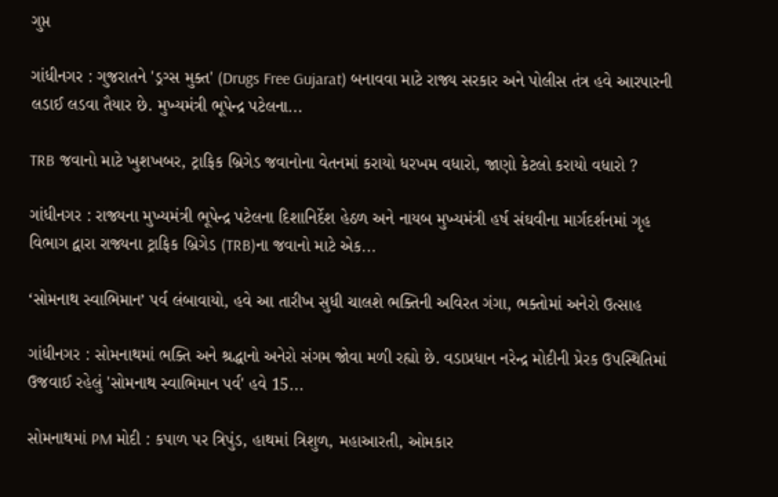ગુપ્ત

ગાંધીનગર : ગુજરાતને 'ડ્રગ્સ મુક્ત' (Drugs Free Gujarat) બનાવવા માટે રાજ્ય સરકાર અને પોલીસ તંત્ર હવે આરપારની લડાઈ લડવા તૈયાર છે. મુખ્યમંત્રી ભૂપેન્દ્ર પટેલના...

TRB જવાનો માટે ખુશખબર, ટ્રાફિક બ્રિગેડ જવાનોના વેતનમાં કરાયો ધરખમ વધારો, જાણો કેટલો કરાયો વધારો ?

ગાંધીનગર : રાજ્યના મુખ્યમંત્રી ભૂપેન્દ્ર પટેલના દિશાનિર્દેશ હેઠળ અને નાયબ મુખ્યમંત્રી હર્ષ સંઘવીના માર્ગદર્શનમાં ગૃહ વિભાગ દ્વારા રાજ્યના ટ્રાફિક બ્રિગેડ (TRB)ના જવાનો માટે એક...

‘સોમનાથ સ્વાભિમાન’ પર્વ લંબાવાયો, હવે આ તારીખ સુધી ચાલશે ભક્તિની અવિરત ગંગા, ભક્તોમાં અનેરો ઉત્સાહ

ગાંધીનગર : સોમનાથમાં ભક્તિ અને શ્રદ્ધાનો અનેરો સંગમ જોવા મળી રહ્યો છે. વડાપ્રધાન નરેન્દ્ર મોદીની પ્રેરક ઉપસ્થિતિમાં ઉજવાઈ રહેલું 'સોમનાથ સ્વાભિમાન પર્વ' હવે 15...

સોમનાથમાં PM મોદી : કપાળ પર ત્રિપુંડ, હાથમાં ત્રિશુળ, મહાઆરતી, ઓમકાર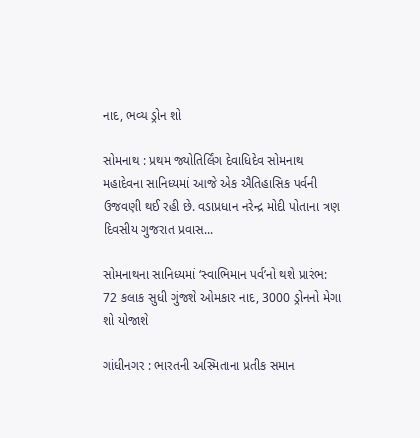નાદ, ભવ્ય ડ્રોન શો

સોમનાથ : પ્રથમ જ્યોતિર્લિંગ દેવાધિદેવ સોમનાથ મહાદેવના સાનિધ્યમાં આજે એક ઐતિહાસિક પર્વની ઉજવણી થઈ રહી છે. વડાપ્રધાન નરેન્દ્ર મોદી પોતાના ત્રણ દિવસીય ગુજરાત પ્રવાસ...

સોમનાથના સાનિધ્યમાં ‘સ્વાભિમાન પર્વ’નો થશે પ્રારંભ: 72 કલાક સુધી ગુંજશે ઓમકાર નાદ, 3000 ડ્રોનનો મેગા શો યોજાશે

ગાંધીનગર : ભારતની અસ્મિતાના પ્રતીક સમાન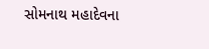સોમનાથ મહાદેવના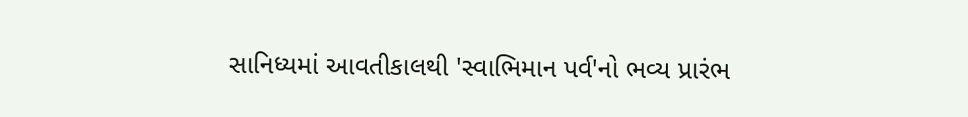સાનિધ્યમાં આવતીકાલથી 'સ્વાભિમાન પર્વ'નો ભવ્ય પ્રારંભ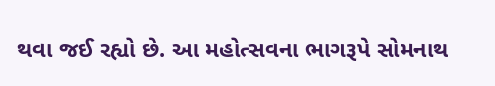થવા જઈ રહ્યો છે. આ મહોત્સવના ભાગરૂપે સોમનાથ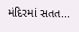મંદિરમાં સતત...